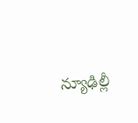న్యూఢిల్లీ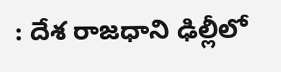: దేశ రాజధాని ఢిల్లీలో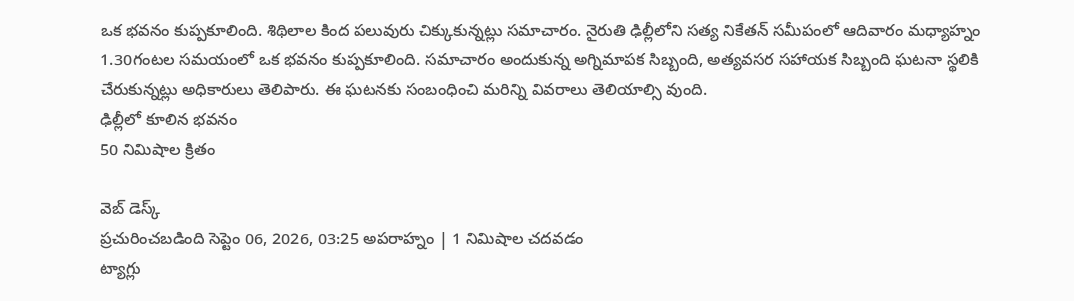ఒక భవనం కుప్పకూలింది. శిథిలాల కింద పలువురు చిక్కుకున్నట్లు సమాచారం. నైరుతి ఢిల్లీలోని సత్య నికేతన్ సమీపంలో ఆదివారం మధ్యాహ్నం 1.30గంటల సమయంలో ఒక భవనం కుప్పకూలింది. సమాచారం అందుకున్న అగ్నిమాపక సిబ్బంది, అత్యవసర సహాయక సిబ్బంది ఘటనా స్థలికి చేరుకున్నట్లు అధికారులు తెలిపారు. ఈ ఘటనకు సంబంధించి మరిన్ని వివరాలు తెలియాల్సి వుంది.
ఢిల్లీలో కూలిన భవనం
50 నిమిషాల క్రితం

వెబ్ డెస్క్
ప్రచురించబడింది సెప్టెం 06, 2026, 03:25 అపరాహ్నం | 1 నిమిషాల చదవడం
ట్యాగ్లు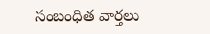సంబంధిత వార్తలు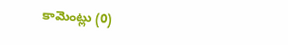కామెంట్లు (0)